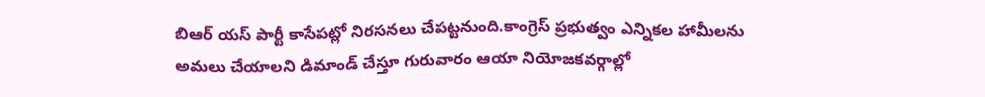బిఆర్ యస్ పార్టీ కాసేపట్లో నిరసనలు చేపట్టనుంది.కాంగ్రెస్ ప్రభుత్వం ఎన్నికల హామీలను అమలు చేయాలని డిమాండ్ చేస్తూ గురువారం ఆయా నియోజకవర్గాల్లో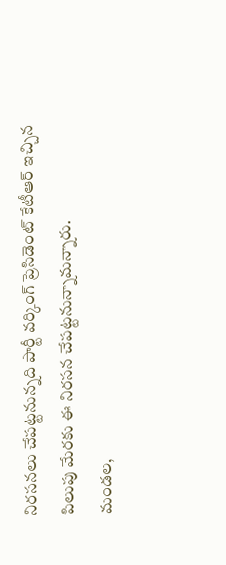నిరసనలు చేపట్టనున్నది పార్టీ వర్కింగ్ ప్రెసిడెంట్ కేటీఆర్ ఇచ్చిన పిలుపు మేరకు ఈ నిరసన చేపట్టనున్నామన్నారు.
మండల,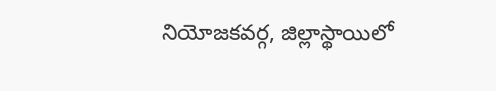నియోజకవర్గ, జిల్లాస్థాయిలో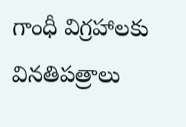గాంధీ విగ్రహాలకు వినతిపత్రాలు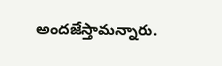అందజేస్తామన్నారు.